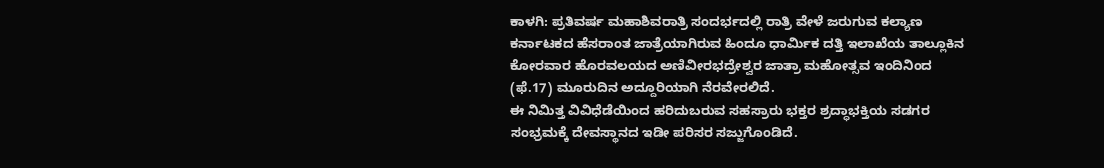ಕಾಳಗಿ: ಪ್ರತಿವರ್ಷ ಮಹಾಶಿವರಾತ್ರಿ ಸಂದರ್ಭದಲ್ಲಿ ರಾತ್ರಿ ವೇಳೆ ಜರುಗುವ ಕಲ್ಯಾಣ ಕರ್ನಾಟಕದ ಹೆಸರಾಂತ ಜಾತ್ರೆಯಾಗಿರುವ ಹಿಂದೂ ಧಾರ್ಮಿಕ ದತ್ತಿ ಇಲಾಖೆಯ ತಾಲ್ಲೂಕಿನ ಕೋರವಾರ ಹೊರವಲಯದ ಅಣಿವೀರಭದ್ರೇಶ್ವರ ಜಾತ್ರಾ ಮಹೋತ್ಸವ ಇಂದಿನಿಂದ (ಫೆ.17) ಮೂರುದಿನ ಅದ್ದೂರಿಯಾಗಿ ನೆರವೇರಲಿದೆ.
ಈ ನಿಮಿತ್ತ ವಿವಿಧೆಡೆಯಿಂದ ಹರಿದುಬರುವ ಸಹಸ್ರಾರು ಭಕ್ತರ ಶ್ರದ್ಧಾಭಕ್ತಿಯ ಸಡಗರ ಸಂಭ್ರಮಕ್ಕೆ ದೇವಸ್ಥಾನದ ಇಡೀ ಪರಿಸರ ಸಜ್ಜುಗೊಂಡಿದೆ.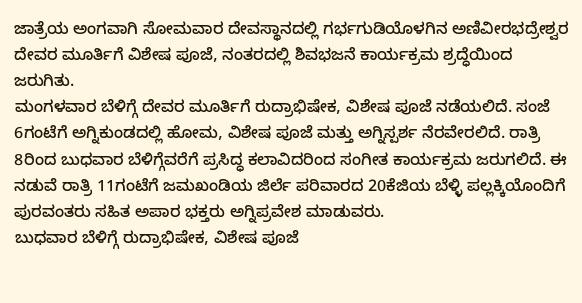ಜಾತ್ರೆಯ ಅಂಗವಾಗಿ ಸೋಮವಾರ ದೇವಸ್ಥಾನದಲ್ಲಿ ಗರ್ಭಗುಡಿಯೊಳಗಿನ ಅಣಿವೀರಭದ್ರೇಶ್ವರ ದೇವರ ಮೂರ್ತಿಗೆ ವಿಶೇಷ ಪೂಜೆ, ನಂತರದಲ್ಲಿ ಶಿವಭಜನೆ ಕಾರ್ಯಕ್ರಮ ಶ್ರದ್ಧೆಯಿಂದ ಜರುಗಿತು.
ಮಂಗಳವಾರ ಬೆಳಿಗ್ಗೆ ದೇವರ ಮೂರ್ತಿಗೆ ರುದ್ರಾಭಿಷೇಕ, ವಿಶೇಷ ಪೂಜೆ ನಡೆಯಲಿದೆ. ಸಂಜೆ 6ಗಂಟೆಗೆ ಅಗ್ನಿಕುಂಡದಲ್ಲಿ ಹೋಮ, ವಿಶೇಷ ಪೂಜೆ ಮತ್ತು ಅಗ್ನಿಸ್ಪರ್ಶ ನೆರವೇರಲಿದೆ. ರಾತ್ರಿ 8ರಿಂದ ಬುಧವಾರ ಬೆಳಿಗ್ಗೆವರೆಗೆ ಪ್ರಸಿದ್ಧ ಕಲಾವಿದರಿಂದ ಸಂಗೀತ ಕಾರ್ಯಕ್ರಮ ಜರುಗಲಿದೆ. ಈ ನಡುವೆ ರಾತ್ರಿ 11ಗಂಟೆಗೆ ಜಮಖಂಡಿಯ ಜಿರ್ಲೆ ಪರಿವಾರದ 20ಕೆಜಿಯ ಬೆಳ್ಳಿ ಪಲ್ಲಕ್ಕಿಯೊಂದಿಗೆ ಪುರವಂತರು ಸಹಿತ ಅಪಾರ ಭಕ್ತರು ಅಗ್ನಿಪ್ರವೇಶ ಮಾಡುವರು.
ಬುಧವಾರ ಬೆಳಿಗ್ಗೆ ರುದ್ರಾಭಿಷೇಕ, ವಿಶೇಷ ಪೂಜೆ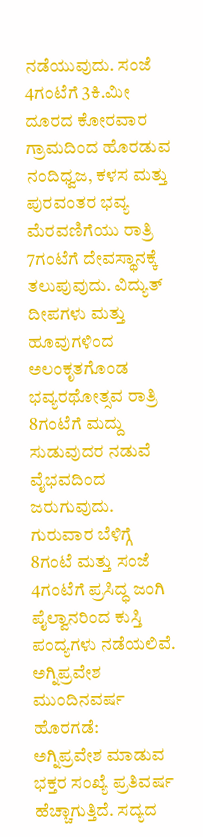ನಡೆಯುವುದು. ಸಂಜೆ 4ಗಂಟೆಗೆ 3ಕಿ.ಮೀ ದೂರದ ಕೋರವಾರ ಗ್ರಾಮದಿಂದ ಹೊರಡುವ ನಂದಿಧ್ವಜ, ಕಳಸ ಮತ್ತು ಪುರವಂತರ ಭವ್ಯ ಮೆರವಣಿಗೆಯು ರಾತ್ರಿ 7ಗಂಟೆಗೆ ದೇವಸ್ಥಾನಕ್ಕೆ ತಲುಪುವುದು. ವಿದ್ಯುತ್ ದೀಪಗಳು ಮತ್ತು ಹೂವುಗಳಿಂದ ಅಲಂಕೃತಗೊಂಡ ಭವ್ಯರಥೋತ್ಸವ ರಾತ್ರಿ 8ಗಂಟೆಗೆ ಮದ್ದು ಸುಡುವುದರ ನಡುವೆ ವೈಭವದಿಂದ ಜರುಗುವುದು. ಗುರುವಾರ ಬೆಳಿಗ್ಗೆ 8ಗಂಟೆ ಮತ್ತು ಸಂಜೆ 4ಗಂಟೆಗೆ ಪ್ರಸಿದ್ಧ ಜಂಗಿ ಪೈಲ್ವಾನರಿಂದ ಕುಸ್ತಿ ಪಂದ್ಯಗಳು ನಡೆಯಲಿವೆ.
ಅಗ್ನಿಪ್ರವೇಶ ಮುಂದಿನವರ್ಷ ಹೊರಗಡೆ:
ಅಗ್ನಿಪ್ರವೇಶ ಮಾಡುವ ಭಕ್ತರ ಸಂಖ್ಯೆ ಪ್ರತಿವರ್ಷ ಹೆಚ್ಚಾಗುತ್ತಿದೆ. ಸದ್ಯದ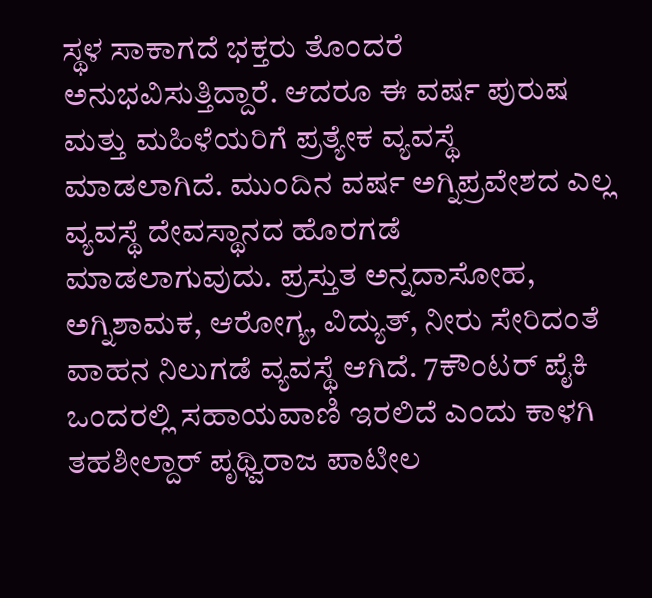ಸ್ಥಳ ಸಾಕಾಗದೆ ಭಕ್ತರು ತೊಂದರೆ ಅನುಭವಿಸುತ್ತಿದ್ದಾರೆ. ಆದರೂ ಈ ವರ್ಷ ಪುರುಷ ಮತ್ತು ಮಹಿಳೆಯರಿಗೆ ಪ್ರತ್ಯೇಕ ವ್ಯವಸ್ಥೆ ಮಾಡಲಾಗಿದೆ. ಮುಂದಿನ ವರ್ಷ ಅಗ್ನಿಪ್ರವೇಶದ ಎಲ್ಲ ವ್ಯವಸ್ಥೆ ದೇವಸ್ಥಾನದ ಹೊರಗಡೆ ಮಾಡಲಾಗುವುದು. ಪ್ರಸ್ತುತ ಅನ್ನದಾಸೋಹ, ಅಗ್ನಿಶಾಮಕ, ಆರೋಗ್ಯ, ವಿದ್ಯುತ್, ನೀರು ಸೇರಿದಂತೆ ವಾಹನ ನಿಲುಗಡೆ ವ್ಯವಸ್ಥೆ ಆಗಿದೆ. 7ಕೌಂಟರ್ ಪೈಕಿ ಒಂದರಲ್ಲಿ ಸಹಾಯವಾಣಿ ಇರಲಿದೆ ಎಂದು ಕಾಳಗಿ ತಹಶೀಲ್ದಾರ್ ಪೃಥ್ವಿರಾಜ ಪಾಟೀಲ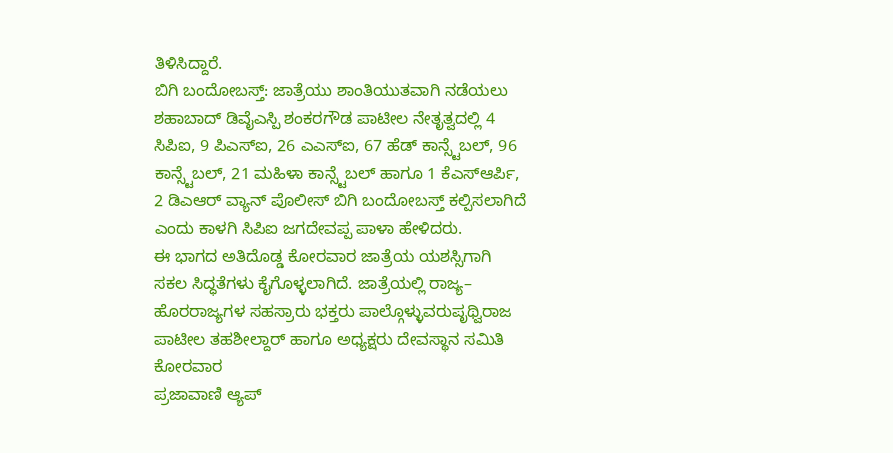ತಿಳಿಸಿದ್ದಾರೆ.
ಬಿಗಿ ಬಂದೋಬಸ್ತ್: ಜಾತ್ರೆಯು ಶಾಂತಿಯುತವಾಗಿ ನಡೆಯಲು ಶಹಾಬಾದ್ ಡಿವೈಎಸ್ಪಿ ಶಂಕರಗೌಡ ಪಾಟೀಲ ನೇತೃತ್ವದಲ್ಲಿ 4 ಸಿಪಿಐ, 9 ಪಿಎಸ್ಐ, 26 ಎಎಸ್ಐ, 67 ಹೆಡ್ ಕಾನ್ಸ್ಟೆಬಲ್, 96 ಕಾನ್ಸ್ಟೆಬಲ್, 21 ಮಹಿಳಾ ಕಾನ್ಸ್ಟೆಬಲ್ ಹಾಗೂ 1 ಕೆಎಸ್ಆರ್ಪಿ, 2 ಡಿಎಆರ್ ವ್ಯಾನ್ ಪೊಲೀಸ್ ಬಿಗಿ ಬಂದೋಬಸ್ತ್ ಕಲ್ಪಿಸಲಾಗಿದೆ ಎಂದು ಕಾಳಗಿ ಸಿಪಿಐ ಜಗದೇವಪ್ಪ ಪಾಳಾ ಹೇಳಿದರು.
ಈ ಭಾಗದ ಅತಿದೊಡ್ಡ ಕೋರವಾರ ಜಾತ್ರೆಯ ಯಶಸ್ಸಿಗಾಗಿ ಸಕಲ ಸಿದ್ಧತೆಗಳು ಕೈಗೊಳ್ಳಲಾಗಿದೆ. ಜಾತ್ರೆಯಲ್ಲಿ ರಾಜ್ಯ– ಹೊರರಾಜ್ಯಗಳ ಸಹಸ್ರಾರು ಭಕ್ತರು ಪಾಲ್ಗೊಳ್ಳುವರುಪೃಥ್ವಿರಾಜ ಪಾಟೀಲ ತಹಶೀಲ್ದಾರ್ ಹಾಗೂ ಅಧ್ಯಕ್ಷರು ದೇವಸ್ಥಾನ ಸಮಿತಿ ಕೋರವಾರ
ಪ್ರಜಾವಾಣಿ ಆ್ಯಪ್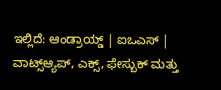ಇಲ್ಲಿದೆ: ಆಂಡ್ರಾಯ್ಡ್ | ಐಒಎಸ್ | ವಾಟ್ಸ್ಆ್ಯಪ್, ಎಕ್ಸ್, ಫೇಸ್ಬುಕ್ ಮತ್ತು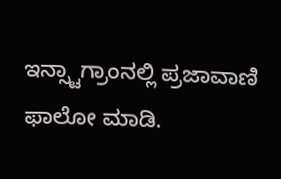ಇನ್ಸ್ಟಾಗ್ರಾಂನಲ್ಲಿ ಪ್ರಜಾವಾಣಿ ಫಾಲೋ ಮಾಡಿ.